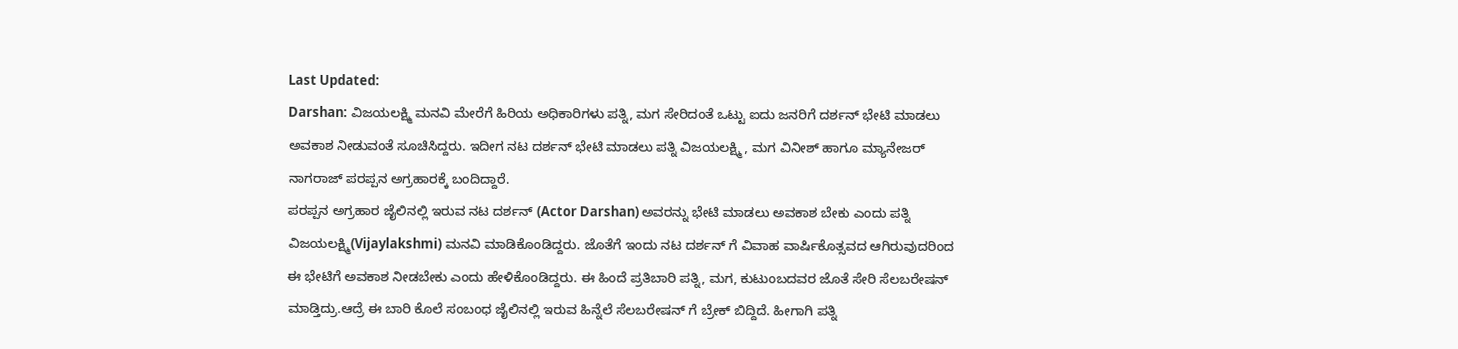Last Updated:
Darshan: ವಿಜಯಲಕ್ಷ್ಮಿ ಮನವಿ ಮೇರೆಗೆ ಹಿರಿಯ ಅಧಿಕಾರಿಗಳು ಪತ್ನಿ, ಮಗ ಸೇರಿದಂತೆ ಒಟ್ಟು ಐದು ಜನರಿಗೆ ದರ್ಶನ್ ಭೇಟಿ ಮಾಡಲು ಅವಕಾಶ ನೀಡುವಂತೆ ಸೂಚಿಸಿದ್ದರು. ಇದೀಗ ನಟ ದರ್ಶನ್ ಭೇಟಿ ಮಾಡಲು ಪತ್ನಿ ವಿಜಯಲಕ್ಷ್ಮಿ , ಮಗ ವಿನೀಶ್ ಹಾಗೂ ಮ್ಯಾನೇಜರ್ ನಾಗರಾಜ್ ಪರಪ್ಪನ ಅಗ್ರಹಾರಕ್ಕೆ ಬಂದಿದ್ದಾರೆ.
ಪರಪ್ಪನ ಅಗ್ರಹಾರ ಜೈಲಿನಲ್ಲಿ ಇರುವ ನಟ ದರ್ಶನ್ (Actor Darshan) ಅವರನ್ನು ಭೇಟಿ ಮಾಡಲು ಅವಕಾಶ ಬೇಕು ಎಂದು ಪತ್ನಿ ವಿಜಯಲಕ್ಷ್ಮಿ(Vijaylakshmi) ಮನವಿ ಮಾಡಿಕೊಂಡಿದ್ದರು. ಜೊತೆಗೆ ಇಂದು ನಟ ದರ್ಶನ್ ಗೆ ವಿವಾಹ ವಾರ್ಷಿಕೊತ್ಸವದ ಆಗಿರುವುದರಿಂದ ಈ ಭೇಟಿಗೆ ಅವಕಾಶ ನೀಡಬೇಕು ಎಂದು ಹೇಳಿಕೊಂಡಿದ್ದರು. ಈ ಹಿಂದೆ ಪ್ರತಿಬಾರಿ ಪತ್ನಿ, ಮಗ, ಕುಟುಂಬದವರ ಜೊತೆ ಸೇರಿ ಸೆಲಬರೇಷನ್ ಮಾಡ್ತಿದ್ರು.ಆದ್ರೆ ಈ ಬಾರಿ ಕೊಲೆ ಸಂಬಂಧ ಜೈಲಿನಲ್ಲಿ ಇರುವ ಹಿನ್ನೆಲೆ ಸೆಲಬರೇಷನ್ ಗೆ ಬ್ರೇಕ್ ಬಿದ್ದಿದೆ. ಹೀಗಾಗಿ ಪತ್ನಿ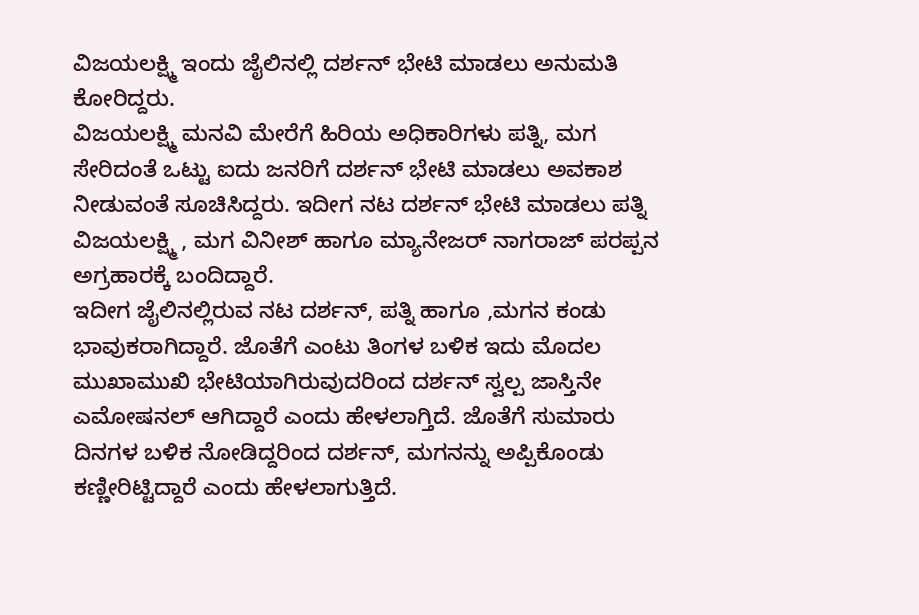ವಿಜಯಲಕ್ಷ್ಮಿ ಇಂದು ಜೈಲಿನಲ್ಲಿ ದರ್ಶನ್ ಭೇಟಿ ಮಾಡಲು ಅನುಮತಿ ಕೋರಿದ್ದರು.
ವಿಜಯಲಕ್ಷ್ಮಿ ಮನವಿ ಮೇರೆಗೆ ಹಿರಿಯ ಅಧಿಕಾರಿಗಳು ಪತ್ನಿ, ಮಗ ಸೇರಿದಂತೆ ಒಟ್ಟು ಐದು ಜನರಿಗೆ ದರ್ಶನ್ ಭೇಟಿ ಮಾಡಲು ಅವಕಾಶ ನೀಡುವಂತೆ ಸೂಚಿಸಿದ್ದರು. ಇದೀಗ ನಟ ದರ್ಶನ್ ಭೇಟಿ ಮಾಡಲು ಪತ್ನಿ ವಿಜಯಲಕ್ಷ್ಮಿ , ಮಗ ವಿನೀಶ್ ಹಾಗೂ ಮ್ಯಾನೇಜರ್ ನಾಗರಾಜ್ ಪರಪ್ಪನ ಅಗ್ರಹಾರಕ್ಕೆ ಬಂದಿದ್ದಾರೆ.
ಇದೀಗ ಜೈಲಿನಲ್ಲಿರುವ ನಟ ದರ್ಶನ್, ಪತ್ನಿ ಹಾಗೂ ,ಮಗನ ಕಂಡು ಭಾವುಕರಾಗಿದ್ದಾರೆ. ಜೊತೆಗೆ ಎಂಟು ತಿಂಗಳ ಬಳಿಕ ಇದು ಮೊದಲ ಮುಖಾಮುಖಿ ಭೇಟಿಯಾಗಿರುವುದರಿಂದ ದರ್ಶನ್ ಸ್ವಲ್ಪ ಜಾಸ್ತಿನೇ ಎಮೋಷನಲ್ ಆಗಿದ್ದಾರೆ ಎಂದು ಹೇಳಲಾಗ್ತಿದೆ. ಜೊತೆಗೆ ಸುಮಾರು ದಿನಗಳ ಬಳಿಕ ನೋಡಿದ್ದರಿಂದ ದರ್ಶನ್, ಮಗನನ್ನು ಅಪ್ಪಿಕೊಂಡು ಕಣ್ಣೀರಿಟ್ಟಿದ್ದಾರೆ ಎಂದು ಹೇಳಲಾಗುತ್ತಿದೆ.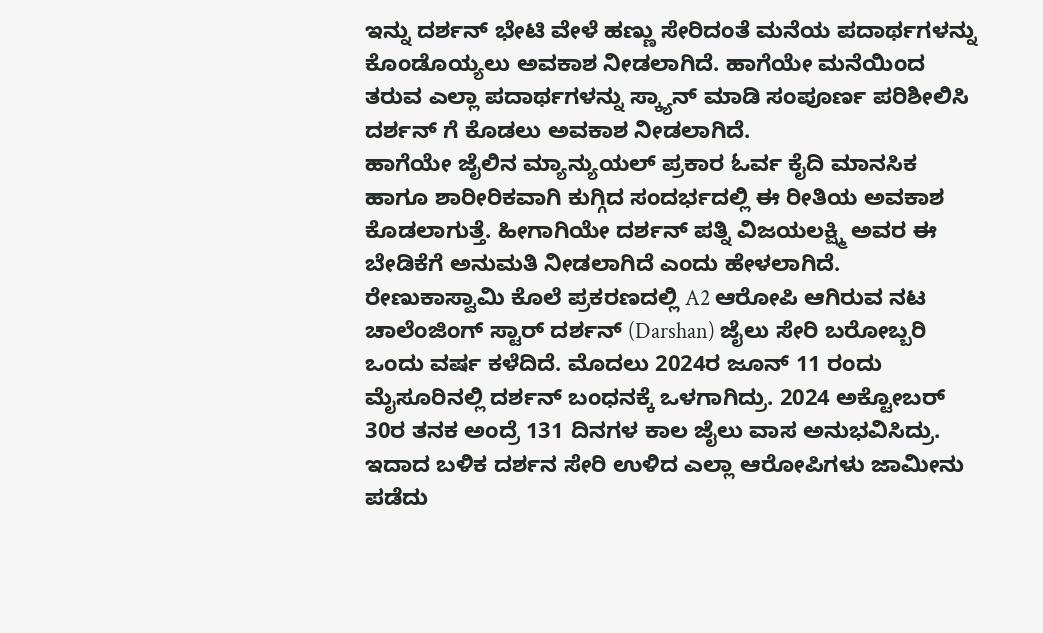ಇನ್ನು ದರ್ಶನ್ ಭೇಟಿ ವೇಳೆ ಹಣ್ಣು ಸೇರಿದಂತೆ ಮನೆಯ ಪದಾರ್ಥಗಳನ್ನು ಕೊಂಡೊಯ್ಯಲು ಅವಕಾಶ ನೀಡಲಾಗಿದೆ. ಹಾಗೆಯೇ ಮನೆಯಿಂದ ತರುವ ಎಲ್ಲಾ ಪದಾರ್ಥಗಳನ್ನು ಸ್ಕ್ಯಾನ್ ಮಾಡಿ ಸಂಪೂರ್ಣ ಪರಿಶೀಲಿಸಿ ದರ್ಶನ್ ಗೆ ಕೊಡಲು ಅವಕಾಶ ನೀಡಲಾಗಿದೆ.
ಹಾಗೆಯೇ ಜೈಲಿನ ಮ್ಯಾನ್ಯುಯಲ್ ಪ್ರಕಾರ ಓರ್ವ ಕೈದಿ ಮಾನಸಿಕ ಹಾಗೂ ಶಾರೀರಿಕವಾಗಿ ಕುಗ್ಗಿದ ಸಂದರ್ಭದಲ್ಲಿ ಈ ರೀತಿಯ ಅವಕಾಶ ಕೊಡಲಾಗುತ್ತೆ. ಹೀಗಾಗಿಯೇ ದರ್ಶನ್ ಪತ್ನಿ ವಿಜಯಲಕ್ಷ್ಮಿ ಅವರ ಈ ಬೇಡಿಕೆಗೆ ಅನುಮತಿ ನೀಡಲಾಗಿದೆ ಎಂದು ಹೇಳಲಾಗಿದೆ.
ರೇಣುಕಾಸ್ವಾಮಿ ಕೊಲೆ ಪ್ರಕರಣದಲ್ಲಿ A2 ಆರೋಪಿ ಆಗಿರುವ ನಟ ಚಾಲೆಂಜಿಂಗ್ ಸ್ಟಾರ್ ದರ್ಶನ್ (Darshan) ಜೈಲು ಸೇರಿ ಬರೋಬ್ಬರಿ ಒಂದು ವರ್ಷ ಕಳೆದಿದೆ. ಮೊದಲು 2024ರ ಜೂನ್ 11 ರಂದು ಮೈಸೂರಿನಲ್ಲಿ ದರ್ಶನ್ ಬಂಧನಕ್ಕೆ ಒಳಗಾಗಿದ್ರು. 2024 ಅಕ್ಟೋಬರ್ 30ರ ತನಕ ಅಂದ್ರೆ 131 ದಿನಗಳ ಕಾಲ ಜೈಲು ವಾಸ ಅನುಭವಿಸಿದ್ರು. ಇದಾದ ಬಳಿಕ ದರ್ಶನ ಸೇರಿ ಉಳಿದ ಎಲ್ಲಾ ಆರೋಪಿಗಳು ಜಾಮೀನು ಪಡೆದು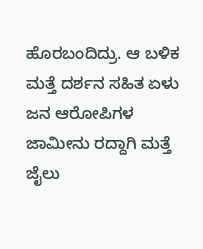ಹೊರಬಂದಿದ್ರು. ಆ ಬಳಿಕ ಮತ್ತೆ ದರ್ಶನ ಸಹಿತ ಏಳು ಜನ ಆರೋಪಿಗಳ ಜಾಮೀನು ರದ್ದಾಗಿ ಮತ್ತೆ ಜೈಲು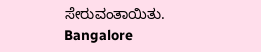ಸೇರುವಂತಾಯಿತು.
Bangalore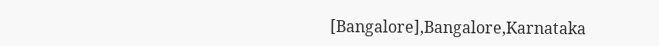[Bangalore],Bangalore,Karnataka